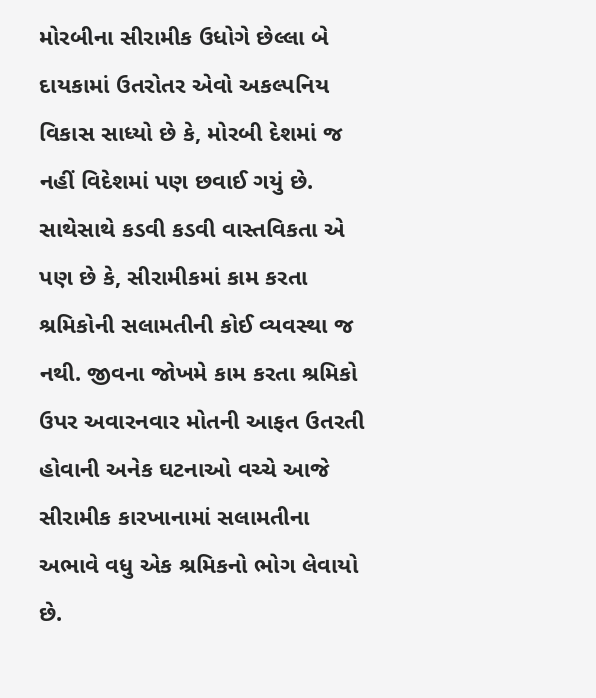મોરબીના સીરામીક ઉધોગે છેલ્લા બે દાયકામાં ઉતરોતર એવો અકલ્પનિય વિકાસ સાધ્યો છે કે, મોરબી દેશમાં જ નહીં વિદેશમાં પણ છવાઈ ગયું છે. સાથેસાથે કડવી કડવી વાસ્તવિકતા એ પણ છે કે, સીરામીકમાં કામ કરતા શ્રમિકોની સલામતીની કોઈ વ્યવસ્થા જ નથી. જીવના જોખમે કામ કરતા શ્રમિકો ઉપર અવારનવાર મોતની આફત ઉતરતી હોવાની અનેક ઘટનાઓ વચ્ચે આજે સીરામીક કારખાનામાં સલામતીના અભાવે વધુ એક શ્રમિકનો ભોગ લેવાયો છે.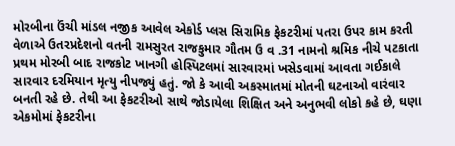મોરબીના ઉંચી માંડલ નજીક આવેલ એકોર્ડ પ્લસ સિરામિક ફેકટરીમાં પતરા ઉપર કામ કરતી વેળાએ ઉતરપ્રદેશનો વતની રામસુરત રાજકુમાર ગૌતમ ઉ વ .31 નામનો શ્રમિક નીચે પટકાતા પ્રથમ મોરબી બાદ રાજકોટ ખાનગી હોસ્પિટલમાં સારવારમાં ખસેડવામાં આવતા ગઈકાલે સારવાર દરમિયાન મૃત્યુ નીપજ્યું હતું. જો કે આવી અકસ્માતમાં મોતની ઘટનાઓ વારંવાર બનતી રહે છે. તેથી આ ફેકટરીઓ સાથે જોડાયેલા શિક્ષિત અને અનુભવી લોકો કહે છે, ઘણા એકમોમાં ફેકટરીના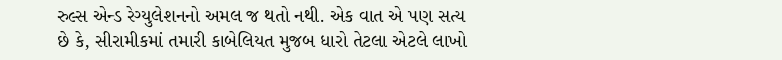રુલ્સ એન્ડ રેગ્યુલેશનનો અમલ જ થતો નથી. એક વાત એ પણ સત્ય છે કે, સીરામીકમાં તમારી કાબેલિયત મુજબ ધારો તેટલા એટલે લાખો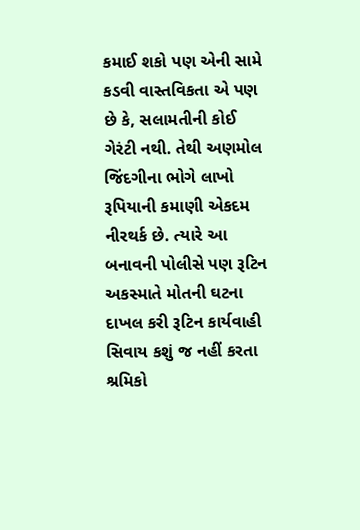કમાઈ શકો પણ એની સામે કડવી વાસ્તવિકતા એ પણ છે કે, સલામતીની કોઈ ગેરંટી નથી. તેથી અણમોલ જિંદગીના ભોગે લાખો રૂપિયાની કમાણી એકદમ નીરથર્ક છે. ત્યારે આ બનાવની પોલીસે પણ રૂટિન અકસ્માતે મોતની ઘટના દાખલ કરી રૂટિન કાર્યવાહી સિવાય કશું જ નહીં કરતા શ્રમિકો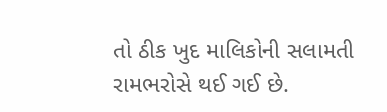તો ઠીક ખુદ માલિકોની સલામતી રામભરોસે થઈ ગઈ છે.